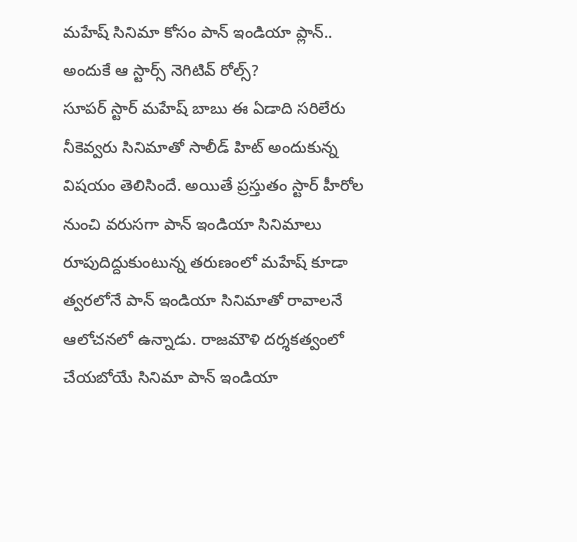మహేష్ సినిమా కోసం పాన్ ఇండియా ప్లాన్.. అందుకే ఆ స్టార్స్ నెగిటివ్ రోల్స్?
సూపర్ స్టార్ మహేష్ బాబు ఈ ఏడాది సరిలేరు నీకెవ్వరు సినిమాతో సాలీడ్ హిట్ అందుకున్న విషయం తెలిసిందే. అయితే ప్రస్తుతం స్టార్ హీరోల నుంచి వరుసగా పాన్ ఇండియా సినిమాలు రూపుదిద్దుకుంటున్న తరుణంలో మహేష్ కూడా త్వరలోనే పాన్ ఇండియా సినిమాతో రావాలనే ఆలోచనలో ఉన్నాడు. రాజమౌళి దర్శకత్వంలో చేయబోయే సినిమా పాన్ ఇండియా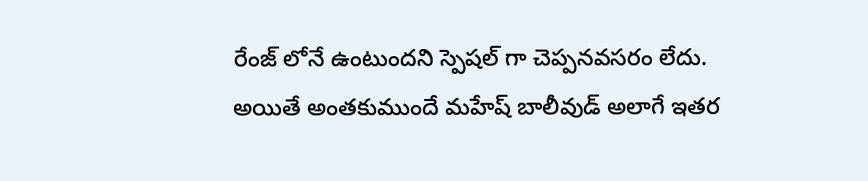రేంజ్ లోనే ఉంటుందని స్పెషల్ గా చెప్పనవసరం లేదు.
అయితే అంతకుముందే మహేష్ బాలీవుడ్ అలాగే ఇతర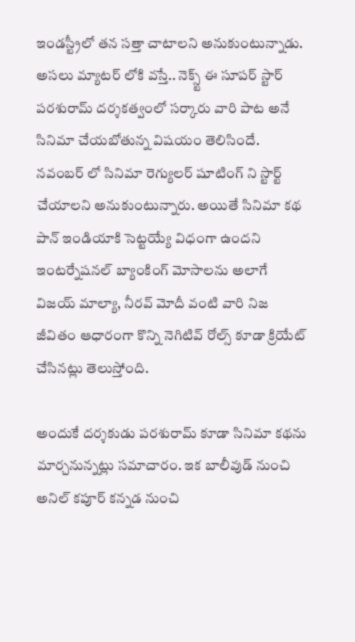ఇండస్ట్రీలో తన సత్తా చాటాలని అనుకుంటున్నాడు. అసలు మ్యాటర్ లోకి వస్తే.. నెక్స్ట్ ఈ సూపర్ స్టార్ పరశురామ్ దర్శకత్వంలో సర్కారు వారి పాట అనే సినిమా చేయబోతున్న విషయం తెలిసిందే. నవంబర్ లో సినిమా రెగ్యులర్ షూటింగ్ ని స్టార్ట్ చేయాలని అనుకుంటున్నారు. అయితే సినిమా కథ పాన్ ఇండియాకి సెట్టయ్యే విధంగా ఉందని ఇంటర్నేషనల్ బ్యాంకింగ్ మోసాలను అలాగే విజయ్ మాల్యా, నీరవ్ మోదీ వంటి వారి నిజ జీవితం ఆధారంగా కొన్ని నెగిటివ్ రోల్స్ కూడా క్రియేట్ చేసినట్లు తెలుస్తోంది.

అందుకే దర్శకుడు పరశురామ్ కూడా సినిమా కథను మార్చనున్నట్లు సమాచారం. ఇక బాలీవుడ్ నుంచి అనిల్ కపూర్ కన్నడ నుంచి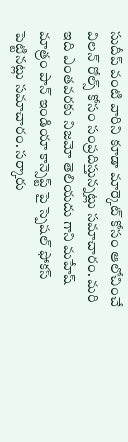సుదీప్ వంటి వారిని కూడా మార్కెట్ కోసం ఆలోచించే విలన్ రోల్స్ కోసం సంప్రదిస్తున్నట్లు సమాచారం. మరి ఇది ఎంతవరకు నిజమో తెలియదు గాని మహేష్ మాత్రం పాన్ ఇండియా కాన్సెప్ట్ పై స్పెషల్ ఫోకస్ పెట్టినట్లు సమాచారం. సర్కారు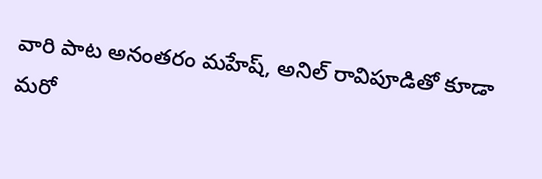వారి పాట అనంతరం మహేష్, అనిల్ రావిపూడితో కూడా మరో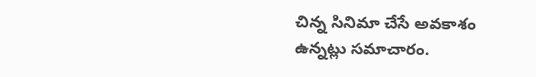చిన్న సినిమా చేసే అవకాశం ఉన్నట్లు సమాచారం.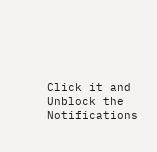Click it and Unblock the Notifications